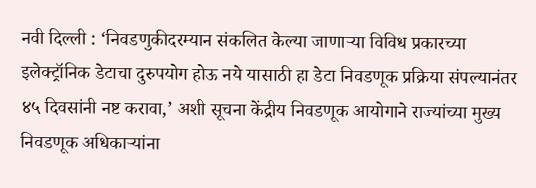नवी दिल्ली : ‘निवडणुकीदरम्यान संकलित केल्या जाणाऱ्या विविध प्रकारच्या इलेक्ट्रॉनिक डेटाचा दुरुपयोग होऊ नये यासाठी हा डेटा निवडणूक प्रक्रिया संपल्यानंतर ४५ दिवसांनी नष्ट करावा,’ अशी सूचना केंद्रीय निवडणूक आयोगाने राज्यांच्या मुख्य निवडणूक अधिकाऱ्यांना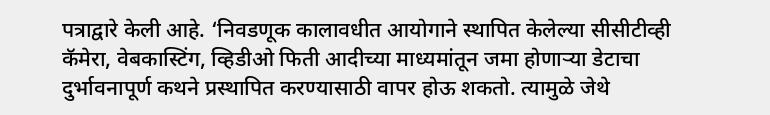पत्राद्वारे केली आहे. ‘निवडणूक कालावधीत आयोगाने स्थापित केलेल्या सीसीटीव्ही कॅमेरा, वेबकास्टिंग, व्हिडीओ फिती आदीच्या माध्यमांतून जमा होणाऱ्या डेटाचा दुर्भावनापूर्ण कथने प्रस्थापित करण्यासाठी वापर होऊ शकतो. त्यामुळे जेथे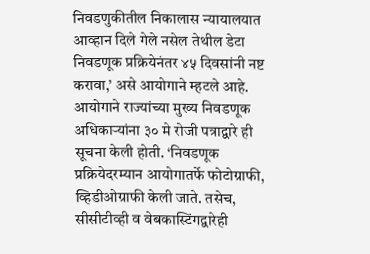निवडणुकीतील निकालास न्यायालयात आव्हान दिले गेले नसेल तेथील डेटा निवडणूक प्रक्रियेनंतर ४५ दिवसांनी नष्ट करावा,’ असे आयोगाने म्हटले आहे. आयोगाने राज्यांच्या मुख्य निवडणूक अधिकाऱ्यांना ३० मे रोजी पत्राद्वारे ही सूचना केली होती. ‘निवडणूक प्रक्रियेदरम्यान आयोगातर्फे फोटोग्राफी, व्हिडीओग्राफी केली जाते. तसेच, सीसीटीव्ही व वेबकास्टिंगद्वारेही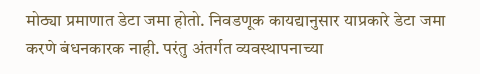मोठ्या प्रमाणात डेटा जमा होतो. निवडणूक कायद्यानुसार याप्रकारे डेटा जमा करणे बंधनकारक नाही. परंतु अंतर्गत व्यवस्थापनाच्या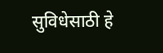सुविधेसाठी हे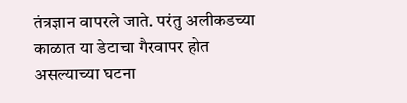तंत्रज्ञान वापरले जाते. परंतु अलीकडच्या काळात या डेटाचा गैरवापर होत असल्याच्या घटना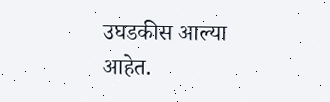उघडकीस आल्या आहेत.